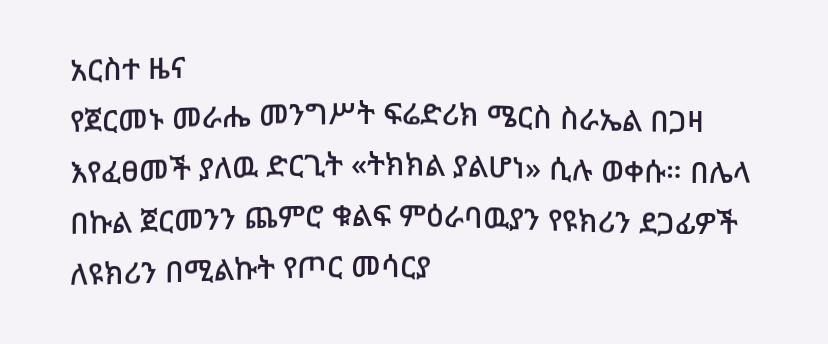አርስተ ዜና
የጀርመኑ መራሔ መንግሥት ፍሬድሪክ ሜርስ ስራኤል በጋዛ እየፈፀመች ያለዉ ድርጊት «ትክክል ያልሆነ» ሲሉ ወቀሱ። በሌላ በኩል ጀርመንን ጨምሮ ቁልፍ ምዕራባዉያን የዩክሪን ደጋፊዎች ለዩክሪን በሚልኩት የጦር መሳርያ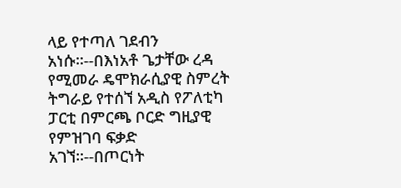ላይ የተጣለ ገደብን አነሱ።--በእነአቶ ጌታቸው ረዳ የሚመራ ዴሞክራሲያዊ ስምረት ትግራይ የተሰኘ አዲስ የፖለቲካ ፓርቲ በምርጫ ቦርድ ግዚያዊ የምዝገባ ፍቃድ አገኘ።--በጦርነት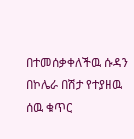በተመሰቃቀለችዉ ሱዳን በኮሌራ በሽታ የተያዘዉ ሰዉ ቁጥር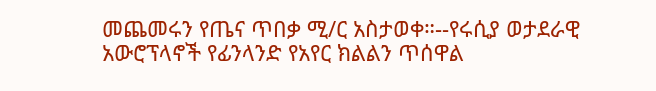መጨመሩን የጤና ጥበቃ ሚ/ር አስታወቀ።--የሩሲያ ወታደራዊ አውሮፕላኖች የፊንላንድ የአየር ክልልን ጥሰዋል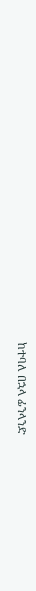ከተባለ በኋላ ፊንላንድ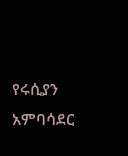የሩሲያን አምባሳደር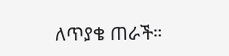ለጥያቄ ጠራች።